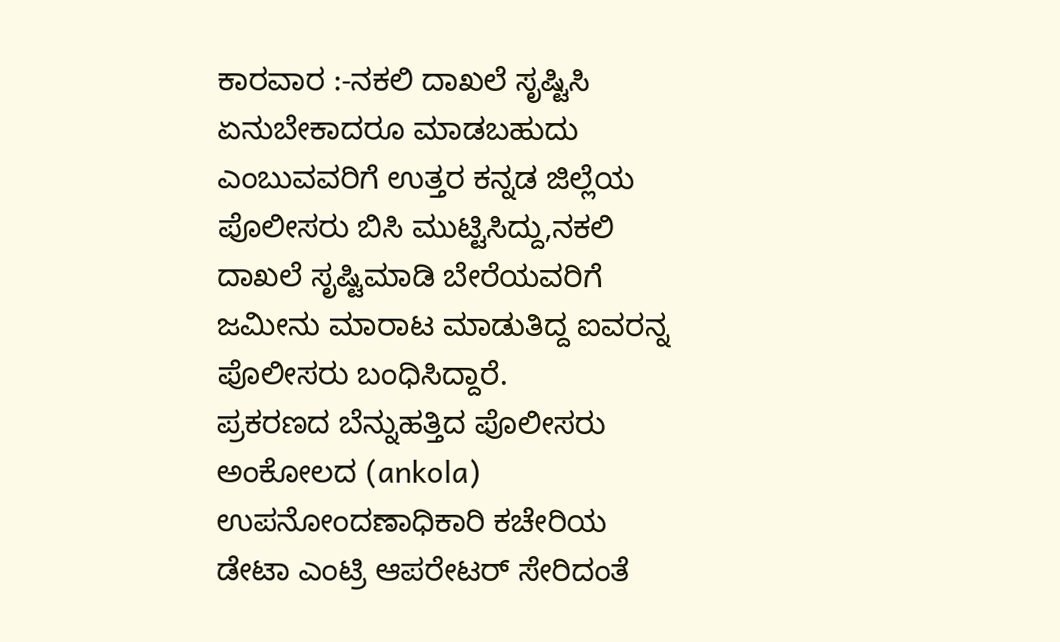ಕಾರವಾರ :-ನಕಲಿ ದಾಖಲೆ ಸೃಷ್ಟಿಸಿ ಏನುಬೇಕಾದರೂ ಮಾಡಬಹುದು ಎಂಬುವವರಿಗೆ ಉತ್ತರ ಕನ್ನಡ ಜಿಲ್ಲೆಯ ಪೊಲೀಸರು ಬಿಸಿ ಮುಟ್ಟಿಸಿದ್ದು,ನಕಲಿ ದಾಖಲೆ ಸೃಷ್ಟಿಮಾಡಿ ಬೇರೆಯವರಿಗೆ ಜಮೀನು ಮಾರಾಟ ಮಾಡುತಿದ್ದ ಐವರನ್ನ ಪೊಲೀಸರು ಬಂಧಿಸಿದ್ದಾರೆ.
ಪ್ರಕರಣದ ಬೆನ್ನುಹತ್ತಿದ ಪೊಲೀಸರು ಅಂಕೋಲದ (ankola) ಉಪನೋಂದಣಾಧಿಕಾರಿ ಕಚೇರಿಯ ಡೇಟಾ ಎಂಟ್ರಿ ಆಪರೇಟರ್ ಸೇರಿದಂತೆ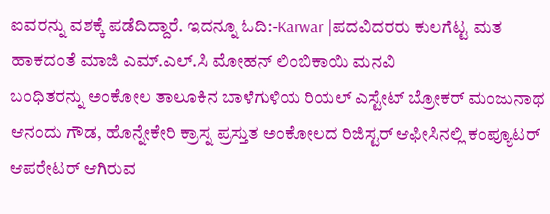ಐವರನ್ನು ವಶಕ್ಕೆ ಪಡೆದಿದ್ದಾರೆ. ಇದನ್ನೂ ಓದಿ:-Karwar |ಪದವಿದರರು ಕುಲಗೆಟ್ಟ ಮತ ಹಾಕದಂತೆ ಮಾಜಿ ಎಮ್.ಎಲ್.ಸಿ ಮೋಹನ್ ಲಿಂಬಿಕಾಯಿ ಮನವಿ
ಬಂಧಿತರನ್ನು ಅಂಕೋಲ ತಾಲೂಕಿನ ಬಾಳೆಗುಳಿಯ ರಿಯಲ್ ಎಸ್ಟೇಟ್ ಬ್ರೋಕರ್ ಮಂಜುನಾಥ ಆನಂದು ಗೌಡ, ಹೊನ್ನೇಕೇರಿ ಕ್ರಾಸ್ನ ಪ್ರಸ್ತುತ ಅಂಕೋಲದ ರಿಜಿಸ್ಟರ್ ಆಫೀಸಿನಲ್ಲಿ ಕಂಪ್ಯೂಟರ್ ಆಪರೇಟರ್ ಆಗಿರುವ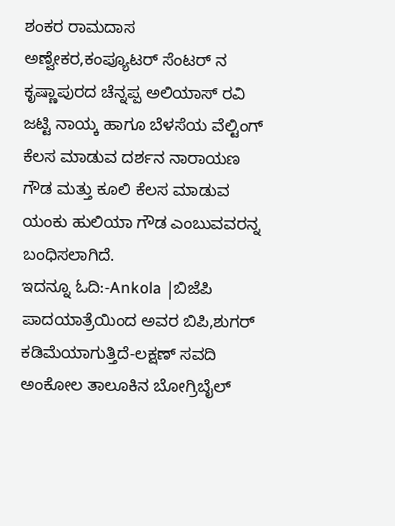ಶಂಕರ ರಾಮದಾಸ ಅಣ್ವೇಕರ,ಕಂಪ್ಯೂಟರ್ ಸೆಂಟರ್ ನ ಕೃಷ್ಣಾಪುರದ ಚೆನ್ನಪ್ಪ ಅಲಿಯಾಸ್ ರವಿ ಜಟ್ಟಿ ನಾಯ್ಕ ಹಾಗೂ ಬೆಳಸೆಯ ವೆಲ್ಟಿಂಗ್ ಕೆಲಸ ಮಾಡುವ ದರ್ಶನ ನಾರಾಯಣ ಗೌಡ ಮತ್ತು ಕೂಲಿ ಕೆಲಸ ಮಾಡುವ ಯಂಕು ಹುಲಿಯಾ ಗೌಡ ಎಂಬುವವರನ್ನ ಬಂಧಿಸಲಾಗಿದೆ.
ಇದನ್ನೂ ಓದಿ:-Ankola |ಬಿಜೆಪಿ ಪಾದಯಾತ್ರೆಯಿಂದ ಅವರ ಬಿಪಿ,ಶುಗರ್ ಕಡಿಮೆಯಾಗುತ್ತಿದೆ-ಲಕ್ಷಣ್ ಸವದಿ
ಅಂಕೋಲ ತಾಲೂಕಿನ ಬೋಗ್ರಿಬೈಲ್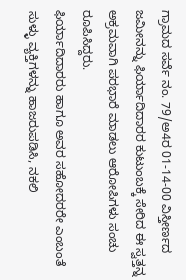ಗ್ರಾಮದ ಸರ್ವೆ ನಂ. 79/ಅ4ರ 01-14-00 ವಿಸ್ತೀರ್ಣದ ಜಮೀನನ್ನು ಫಿರ್ಯಾದಿದಾರರ ಕುಟುಂಬಕ್ಕೆ ಸೇರಿದ ಈ ಸ್ವತ್ತನ್ನ ಅಕ್ರಮವಾಗಿ ಪರಭಾರೆ ಮಾಡಲು ಆರೋಪಿಗಳು ಸಂಚು ರೂಪಿಸಿದ್ದರು.
ಫಿರ್ಯಾದಿದಾರರು ಹಾಗೂ ಅವರ ಸಹೋದರರೇ ಎಂಬಂತೆ ಸುಳ್ಳು ವ್ಯಕ್ತಿಗಳನ್ನು ಹಾಜರುಪಡಿಸಿ, ನಕಲಿ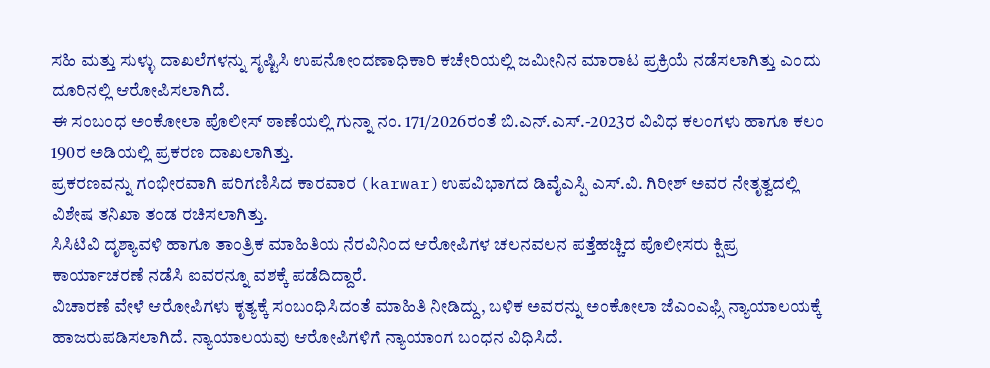ಸಹಿ ಮತ್ತು ಸುಳ್ಳು ದಾಖಲೆಗಳನ್ನು ಸೃಷ್ಟಿಸಿ ಉಪನೋಂದಣಾಧಿಕಾರಿ ಕಚೇರಿಯಲ್ಲಿ ಜಮೀನಿನ ಮಾರಾಟ ಪ್ರಕ್ರಿಯೆ ನಡೆಸಲಾಗಿತ್ತು ಎಂದು ದೂರಿನಲ್ಲಿ ಆರೋಪಿಸಲಾಗಿದೆ.
ಈ ಸಂಬಂಧ ಅಂಕೋಲಾ ಪೊಲೀಸ್ ಠಾಣೆಯಲ್ಲಿ ಗುನ್ನಾ ನಂ. 171/2026ರಂತೆ ಬಿ.ಎನ್.ಎಸ್.-2023ರ ವಿವಿಧ ಕಲಂಗಳು ಹಾಗೂ ಕಲಂ 190ರ ಅಡಿಯಲ್ಲಿ ಪ್ರಕರಣ ದಾಖಲಾಗಿತ್ತು.
ಪ್ರಕರಣವನ್ನು ಗಂಭೀರವಾಗಿ ಪರಿಗಣಿಸಿದ ಕಾರವಾರ (karwar)ಉಪವಿಭಾಗದ ಡಿವೈಎಸ್ಪಿ ಎಸ್.ವಿ. ಗಿರೀಶ್ ಅವರ ನೇತೃತ್ವದಲ್ಲಿ ವಿಶೇಷ ತನಿಖಾ ತಂಡ ರಚಿಸಲಾಗಿತ್ತು.
ಸಿಸಿಟಿವಿ ದೃಶ್ಯಾವಳಿ ಹಾಗೂ ತಾಂತ್ರಿಕ ಮಾಹಿತಿಯ ನೆರವಿನಿಂದ ಆರೋಪಿಗಳ ಚಲನವಲನ ಪತ್ತೆಹಚ್ಚಿದ ಪೊಲೀಸರು ಕ್ಷಿಪ್ರ ಕಾರ್ಯಾಚರಣೆ ನಡೆಸಿ ಐವರನ್ನೂ ವಶಕ್ಕೆ ಪಡೆದಿದ್ದಾರೆ.
ವಿಚಾರಣೆ ವೇಳೆ ಆರೋಪಿಗಳು ಕೃತ್ಯಕ್ಕೆ ಸಂಬಂಧಿಸಿದಂತೆ ಮಾಹಿತಿ ನೀಡಿದ್ದು, ಬಳಿಕ ಅವರನ್ನು ಅಂಕೋಲಾ ಜೆಎಂಎಫ್ಸಿ ನ್ಯಾಯಾಲಯಕ್ಕೆ ಹಾಜರುಪಡಿಸಲಾಗಿದೆ. ನ್ಯಾಯಾಲಯವು ಆರೋಪಿಗಳಿಗೆ ನ್ಯಾಯಾಂಗ ಬಂಧನ ವಿಧಿಸಿದೆ.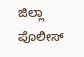ಜಿಲ್ಲಾ ಪೊಲೀಸ್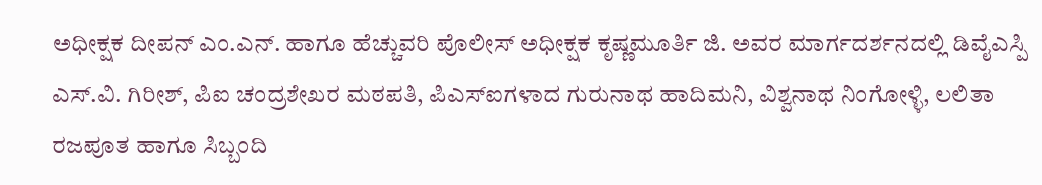ಅಧೀಕ್ಷಕ ದೀಪನ್ ಎಂ.ಎನ್. ಹಾಗೂ ಹೆಚ್ಚುವರಿ ಪೊಲೀಸ್ ಅಧೀಕ್ಷಕ ಕೃಷ್ಣಮೂರ್ತಿ ಜಿ. ಅವರ ಮಾರ್ಗದರ್ಶನದಲ್ಲಿ ಡಿವೈಎಸ್ಪಿ ಎಸ್.ವಿ. ಗಿರೀಶ್, ಪಿಐ ಚಂದ್ರಶೇಖರ ಮಠಪತಿ, ಪಿಎಸ್ಐಗಳಾದ ಗುರುನಾಥ ಹಾದಿಮನಿ, ವಿಶ್ವನಾಥ ನಿಂಗೋಳ್ಳಿ, ಲಲಿತಾ ರಜಪೂತ ಹಾಗೂ ಸಿಬ್ಬಂದಿ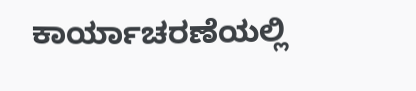ಕಾರ್ಯಾಚರಣೆಯಲ್ಲಿ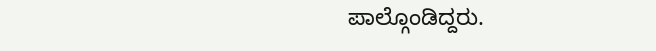ಪಾಲ್ಗೊಂಡಿದ್ದರು.